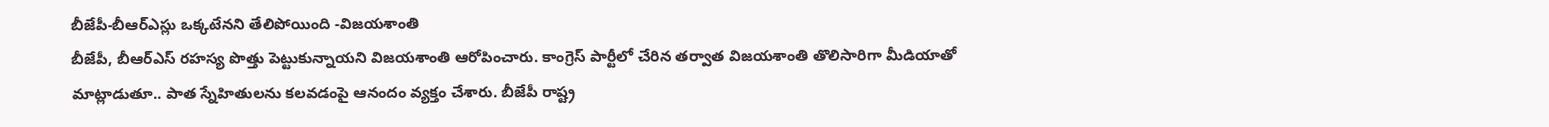బీజేపీ-బీఆర్ఎస్లు ఒక్కటేనని తేలిపోయింది -విజయశాంతి
బీజేపీ, బీఆర్ఎస్ రహస్య పొత్తు పెట్టుకున్నాయని విజయశాంతి ఆరోపించారు. కాంగ్రెస్ పార్టీలో చేరిన తర్వాత విజయశాంతి తొలిసారిగా మీడియాతో మాట్లాడుతూ.. పాత స్నేహితులను కలవడంపై ఆనందం వ్యక్తం చేశారు. బీజేపీ రాష్ట్ర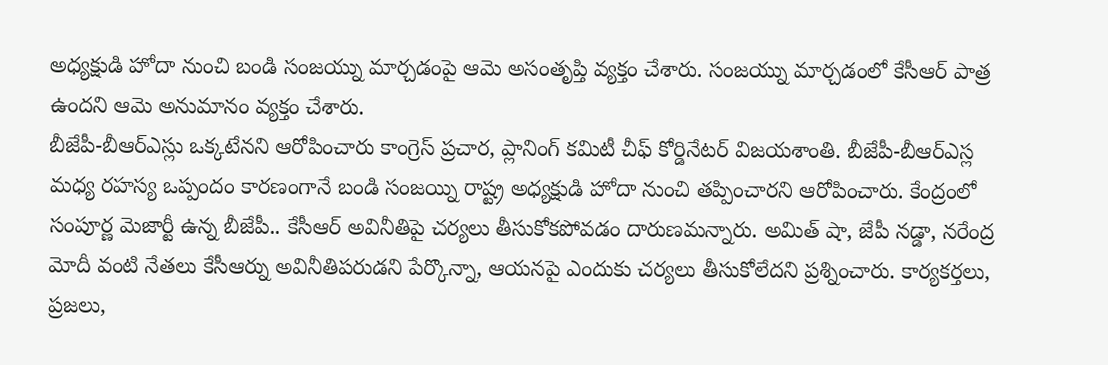అధ్యక్షుడి హోదా నుంచి బండి సంజయ్ను మార్చడంపై ఆమె అసంతృప్తి వ్యక్తం చేశారు. సంజయ్ను మార్చడంలో కేసీఆర్ పాత్ర ఉందని ఆమె అనుమానం వ్యక్తం చేశారు.
బీజేపీ-బీఆర్ఎస్లు ఒక్కటేనని ఆరోపించారు కాంగ్రెస్ ప్రచార, ప్లానింగ్ కమిటీ చీఫ్ కోర్డినేటర్ విజయశాంతి. బీజేపీ-బీఆర్ఎస్ల మధ్య రహస్య ఒప్పందం కారణంగానే బండి సంజయ్ని రాష్ట్ర అధ్యక్షుడి హోదా నుంచి తప్పించారని ఆరోపించారు. కేంద్రంలో సంపూర్ణ మెజార్టీ ఉన్న బీజేపీ.. కేసీఆర్ అవినీతిపై చర్యలు తీసుకోకపోవడం దారుణమన్నారు. అమిత్ షా, జేపీ నడ్డా, నరేంద్ర మోదీ వంటి నేతలు కేసీఆర్ను అవినీతిపరుడని పేర్కొన్నా, ఆయనపై ఎందుకు చర్యలు తీసుకోలేదని ప్రశ్నించారు. కార్యకర్తలు, ప్రజలు,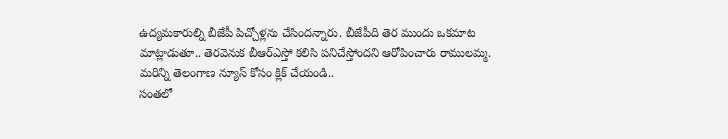ఉద్యమకారుల్ని బీజేపీ పిచ్చోళ్లను చేసిందన్నారు. బీజేపీది తెర ముందు ఒకమాట మాట్లాడుతూ.. తెరవెనుక బీఆర్ఎస్తో కలిసి పనిచేస్తోందని ఆరోపించారు రాములమ్మ.
మరిన్ని తెలంగాణ న్యూస్ కోసం క్లిక్ చేయండి..
సంతలో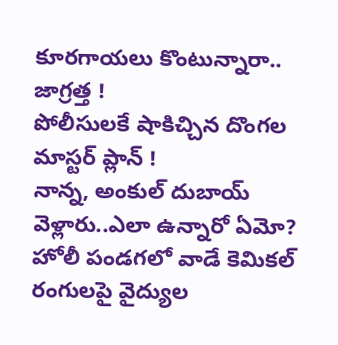కూరగాయలు కొంటున్నారా.. జాగ్రత్త !
పోలీసులకే షాకిచ్చిన దొంగల మాస్టర్ ప్లాన్ !
నాన్న, అంకుల్ దుబాయ్ వెళ్లారు..ఎలా ఉన్నారో ఏమో?
హోలీ పండగలో వాడే కెమికల్ రంగులపై వైద్యుల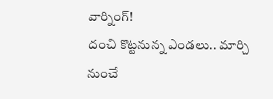వార్నింగ్!
దంచి కొట్టనున్న ఎండలు.. మార్చి నుంచే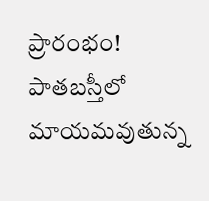ప్రారంభం!
పాతబస్తీలో మాయమవుతున్న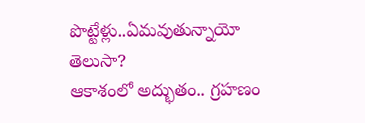పొట్టేళ్లు..ఏమవుతున్నాయో తెలుసా?
ఆకాశంలో అద్భుతం.. గ్రహణం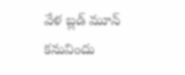వేళ బ్లడ్ మూన్ కనువిందు